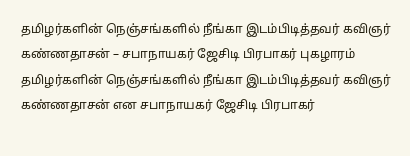தமிழர்களின் நெஞ்சங்களில் நீங்கா இடம்பிடித்தவர் கவிஞர் கண்ணதாசன் – சபாநாயகர் ஜேசிடி பிரபாகர் புகழாரம்
தமிழர்களின் நெஞ்சங்களில் நீங்கா இடம்பிடித்தவர் கவிஞர் கண்ணதாசன் என சபாநாயகர் ஜேசிடி பிரபாகர்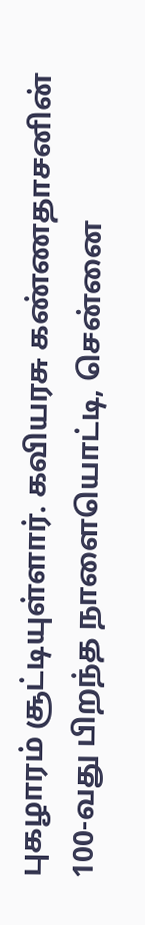புகழாரம் சூட்டியுள்ளார். கவியரசு கண்ணதாசனின் 100-வது பிறந்த நாளையொட்டி, சென்னை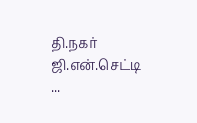தி.நகர் ஜி.என்.செட்டி ...